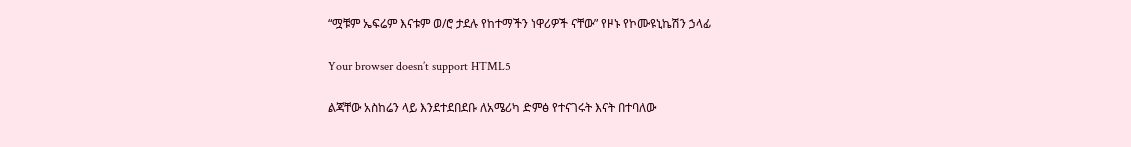“ሟቹም ኤፍሬም እናቱም ወ/ሮ ታደሉ የከተማችን ነዋሪዎች ናቸው” የዞኑ የኮሙዩኒኬሽን ኃላፊ

Your browser doesn’t support HTML5

ልጃቸው አስከሬን ላይ እንደተደበደቡ ለአሜሪካ ድምፅ የተናገሩት እናት በተባለው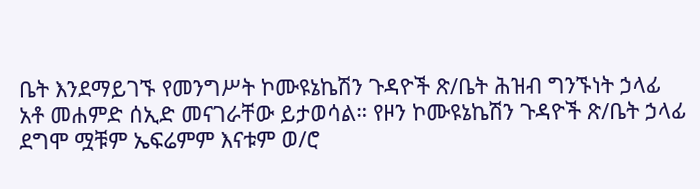ቤት እንደማይገኙ የመንግሥት ኮሙዩኔኬሽን ጉዳዮች ጽ/ቤት ሕዝብ ግንኙነት ኃላፊ አቶ መሐምድ ሰኢድ መናገራቸው ይታወሳል። የዞን ኮሙዩኔኬሽን ጉዳዮች ጽ/ቤት ኃላፊ ደግሞ ሟቹም ኤፍሬምም እናቱም ወ/ሮ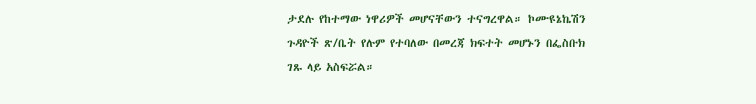ታደሉ የከተማው ነዋሪዎች መሆናቸውን ተናግረዋል። ኮሙዩኔኬሽን ጉዳዮች ጽ/ቤት የሉም የተባለው በመረጃ ክፍተት መሆኑን በፌስቡክ ገጹ ላይ አስፍሯል።